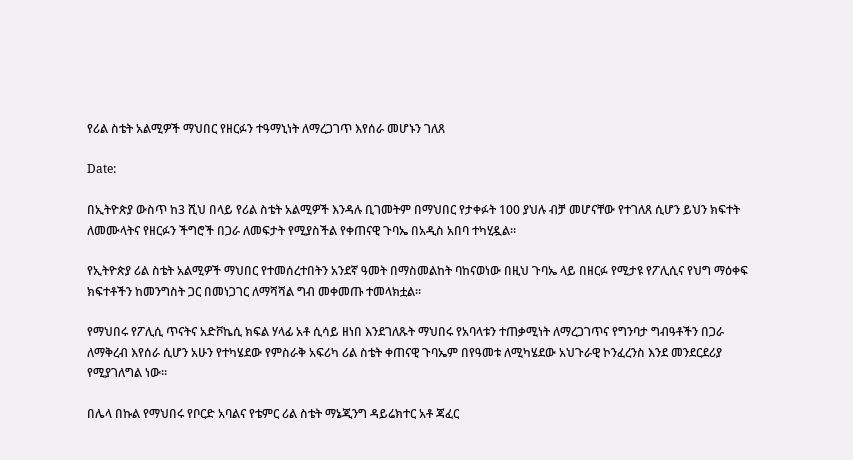የሪል ስቴት አልሚዎች ማህበር የዘርፉን ተዓማኒነት ለማረጋገጥ እየሰራ መሆኑን ገለጸ

Date:

በኢትዮጵያ ውስጥ ከ3 ሺህ በላይ የሪል ስቴት አልሚዎች እንዳሉ ቢገመትም በማህበር የታቀፉት 100 ያህሉ ብቻ መሆናቸው የተገለጸ ሲሆን ይህን ክፍተት ለመሙላትና የዘርፉን ችግሮች በጋራ ለመፍታት የሚያስችል የቀጠናዊ ጉባኤ በአዲስ አበባ ተካሂዷል።

የኢትዮጵያ ሪል ስቴት አልሚዎች ማህበር የተመሰረተበትን አንደኛ ዓመት በማስመልከት ባከናወነው በዚህ ጉባኤ ላይ በዘርፉ የሚታዩ የፖሊሲና የህግ ማዕቀፍ ክፍተቶችን ከመንግስት ጋር በመነጋገር ለማሻሻል ግብ መቀመጡ ተመላክቷል።

የማህበሩ የፖሊሲ ጥናትና አድቮኬሲ ክፍል ሃላፊ አቶ ሲሳይ ዘነበ እንደገለጹት ማህበሩ የአባላቱን ተጠቃሚነት ለማረጋገጥና የግንባታ ግብዓቶችን በጋራ ለማቅረብ እየሰራ ሲሆን አሁን የተካሄደው የምስራቅ አፍሪካ ሪል ስቴት ቀጠናዊ ጉባኤም በየዓመቱ ለሚካሄደው አህጉራዊ ኮንፈረንስ እንደ መንደርደሪያ የሚያገለግል ነው።

በሌላ በኩል የማህበሩ የቦርድ አባልና የቴምር ሪል ስቴት ማኔጂንግ ዳይሬክተር አቶ ጃፈር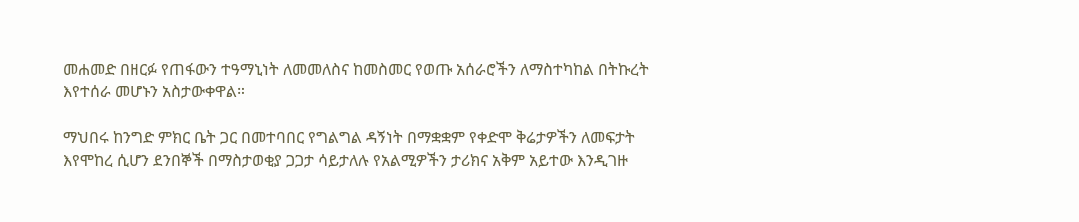መሐመድ በዘርፉ የጠፋውን ተዓማኒነት ለመመለስና ከመስመር የወጡ አሰራሮችን ለማስተካከል በትኩረት እየተሰራ መሆኑን አስታውቀዋል።

ማህበሩ ከንግድ ምክር ቤት ጋር በመተባበር የግልግል ዳኝነት በማቋቋም የቀድሞ ቅሬታዎችን ለመፍታት እየሞከረ ሲሆን ደንበኞች በማስታወቂያ ጋጋታ ሳይታለሉ የአልሚዎችን ታሪክና አቅም አይተው እንዲገዙ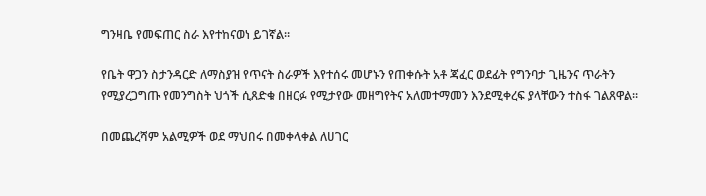ግንዛቤ የመፍጠር ስራ እየተከናወነ ይገኛል።

የቤት ዋጋን ስታንዳርድ ለማስያዝ የጥናት ስራዎች እየተሰሩ መሆኑን የጠቀሱት አቶ ጃፈር ወደፊት የግንባታ ጊዜንና ጥራትን የሚያረጋግጡ የመንግስት ህጎች ሲጸድቁ በዘርፉ የሚታየው መዘግየትና አለመተማመን እንደሚቀረፍ ያላቸውን ተስፋ ገልጸዋል።

በመጨረሻም አልሚዎች ወደ ማህበሩ በመቀላቀል ለሀገር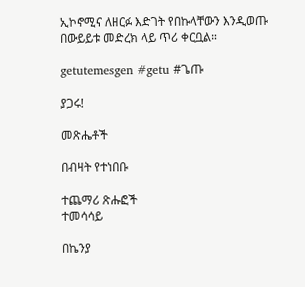ኢኮኖሚና ለዘርፉ እድገት የበኩላቸውን እንዲወጡ በውይይቱ መድረክ ላይ ጥሪ ቀርቧል።

getutemesgen #getu #ጌጡ

ያጋሩ!

መጽሔቶች

በብዛት የተነበቡ

ተጨማሪ ጽሑፎች
ተመሳሳይ

በኬንያ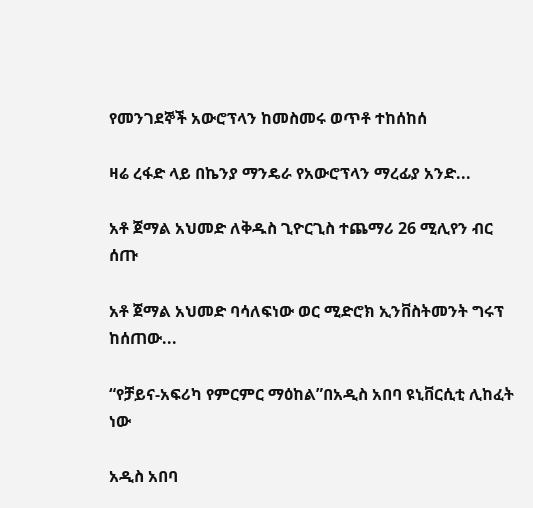የመንገደኞች አውሮፕላን ከመስመሩ ወጥቶ ተከሰከሰ

ዛሬ ረፋድ ላይ በኬንያ ማንዴራ የአውሮፕላን ማረፊያ አንድ...

አቶ ጀማል አህመድ ለቅዱስ ጊዮርጊስ ተጨማሪ 26 ሚሊየን ብር ሰጡ

አቶ ጀማል አህመድ ባሳለፍነው ወር ሚድሮክ ኢንቨስትመንት ግሩፕ  ከሰጠው...

“የቻይና-አፍሪካ የምርምር ማዕከል”በአዲስ አበባ ዩኒቨርሲቲ ሊከፈት ነው

አዲስ አበባ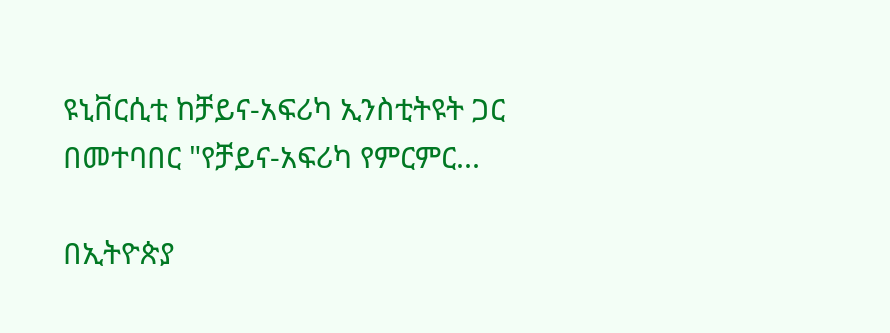ዩኒቨርሲቲ ከቻይና-አፍሪካ ኢንስቲትዩት ጋር በመተባበር "የቻይና-አፍሪካ የምርምር...

በኢትዮጵያ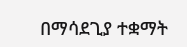በማሳደጊያ ተቋማት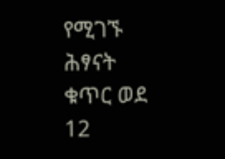የሚገኙ ሕፃናት ቁጥር ወደ 12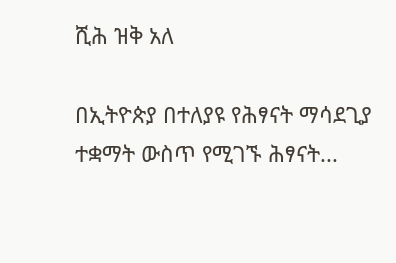ሺሕ ዝቅ አለ

በኢትዮጵያ በተለያዩ የሕፃናት ማሳደጊያ ተቋማት ውስጥ የሚገኙ ሕፃናት...